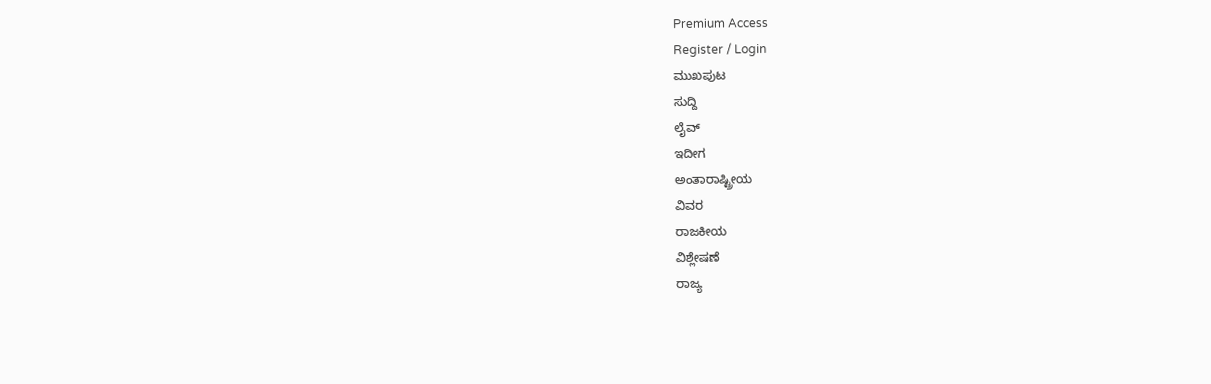Premium Access
Register / Login
ಮುಖಪುಟ
ಸುದ್ದಿ
ಲೈವ್
ಇದೀಗ
ಅಂತಾರಾಷ್ಟ್ರೀಯ
ವಿವರ
ರಾಜಕೀಯ
ವಿಶ್ಲೇಷಣೆ
ರಾಜ್ಯ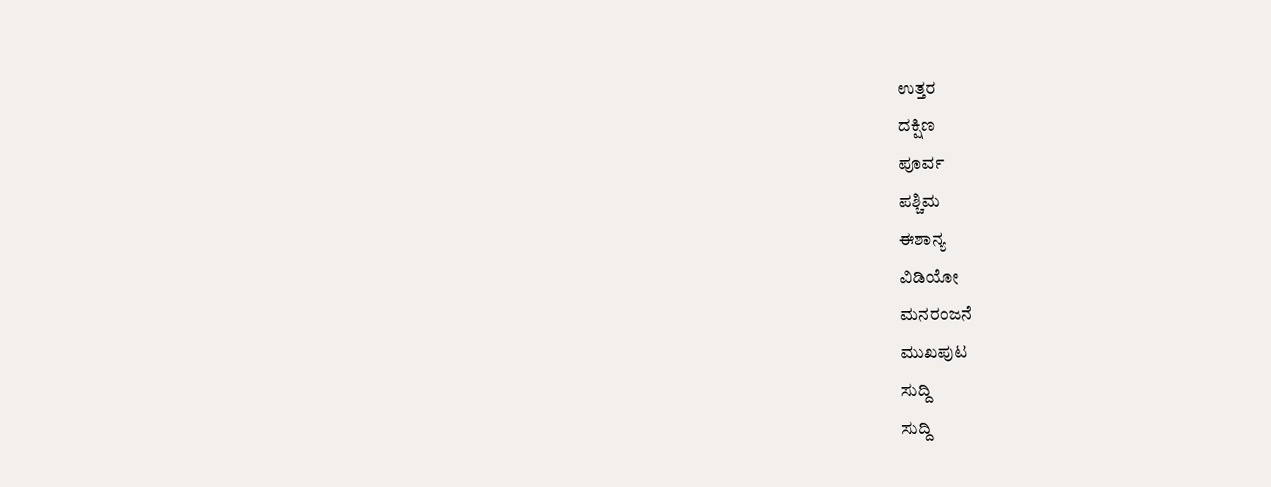ಉತ್ತರ
ದಕ್ಷಿಣ
ಪೂರ್ವ
ಪಶ್ಚಿಮ
ಈಶಾನ್ಯ
ವಿಡಿಯೋ
ಮನರಂಜನೆ
ಮುಖಪುಟ
ಸುದ್ದಿ
ಸುದ್ದಿ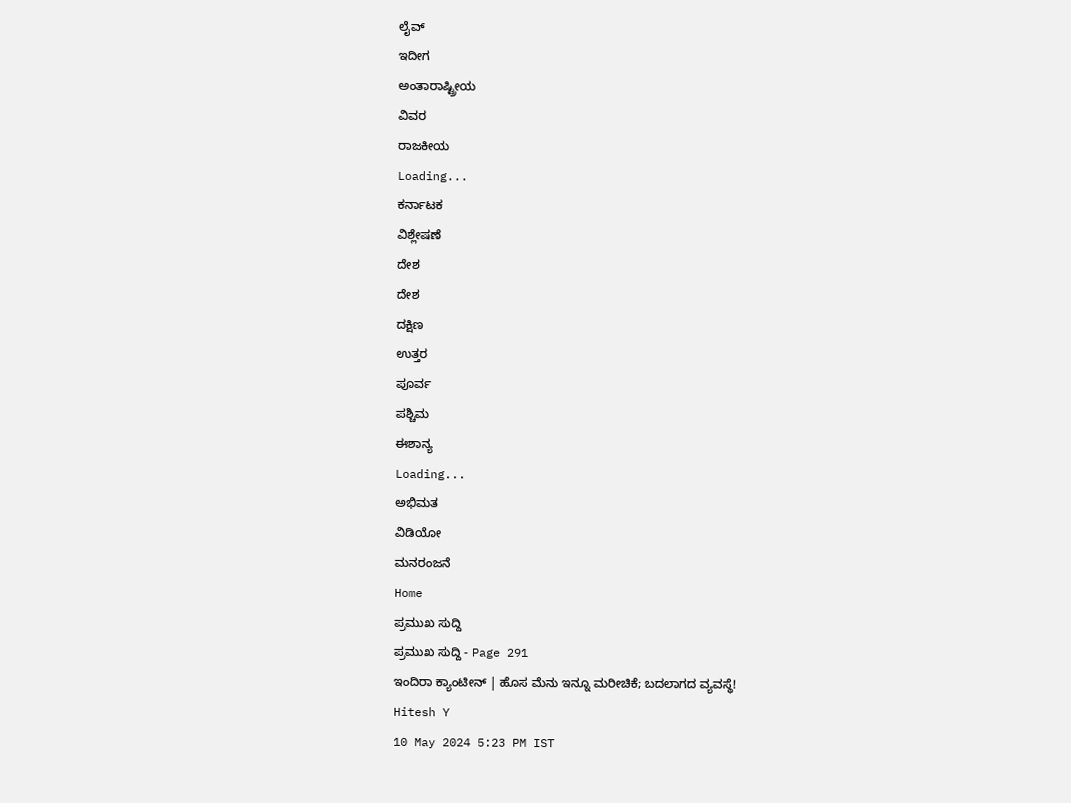ಲೈವ್
ಇದೀಗ
ಅಂತಾರಾಷ್ಟ್ರೀಯ
ವಿವರ
ರಾಜಕೀಯ
Loading...
ಕರ್ನಾಟಕ
ವಿಶ್ಲೇಷಣೆ
ದೇಶ
ದೇಶ
ದಕ್ಷಿಣ
ಉತ್ತರ
ಪೂರ್ವ
ಪಶ್ಚಿಮ
ಈಶಾನ್ಯ
Loading...
ಅಭಿಮತ
ವಿಡಿಯೋ
ಮನರಂಜನೆ
Home
ಪ್ರಮುಖ ಸುದ್ದಿ
ಪ್ರಮುಖ ಸುದ್ದಿ - Page 291
ಇಂದಿರಾ ಕ್ಯಾಂಟೀನ್ | ಹೊಸ ಮೆನು ಇನ್ನೂ ಮರೀಚಿಕೆ; ಬದಲಾಗದ ವ್ಯವಸ್ಥೆ!
Hitesh Y
10 May 2024 5:23 PM IST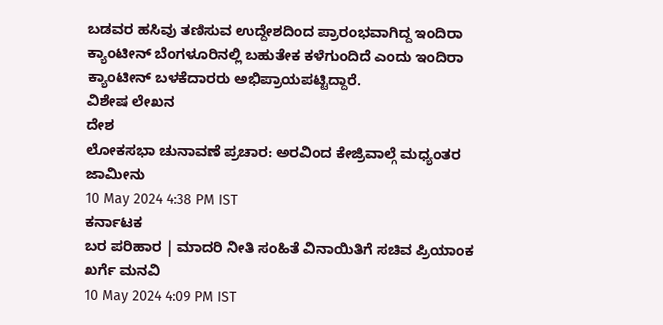ಬಡವರ ಹಸಿವು ತಣಿಸುವ ಉದ್ದೇಶದಿಂದ ಪ್ರಾರಂಭವಾಗಿದ್ದ ಇಂದಿರಾ ಕ್ಯಾಂಟೀನ್ ಬೆಂಗಳೂರಿನಲ್ಲಿ ಬಹುತೇಕ ಕಳೆಗುಂದಿದೆ ಎಂದು ಇಂದಿರಾ ಕ್ಯಾಂಟೀನ್ ಬಳಕೆದಾರರು ಅಭಿಪ್ರಾಯಪಟ್ಟಿದ್ದಾರೆ.
ವಿಶೇಷ ಲೇಖನ
ದೇಶ
ಲೋಕಸಭಾ ಚುನಾವಣೆ ಪ್ರಚಾರ: ಅರವಿಂದ ಕೇಜ್ರಿವಾಲ್ಗೆ ಮಧ್ಯಂತರ ಜಾಮೀನು
10 May 2024 4:38 PM IST
ಕರ್ನಾಟಕ
ಬರ ಪರಿಹಾರ | ಮಾದರಿ ನೀತಿ ಸಂಹಿತೆ ವಿನಾಯಿತಿಗೆ ಸಚಿವ ಪ್ರಿಯಾಂಕ ಖರ್ಗೆ ಮನವಿ
10 May 2024 4:09 PM IST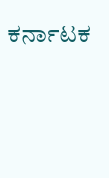ಕರ್ನಾಟಕ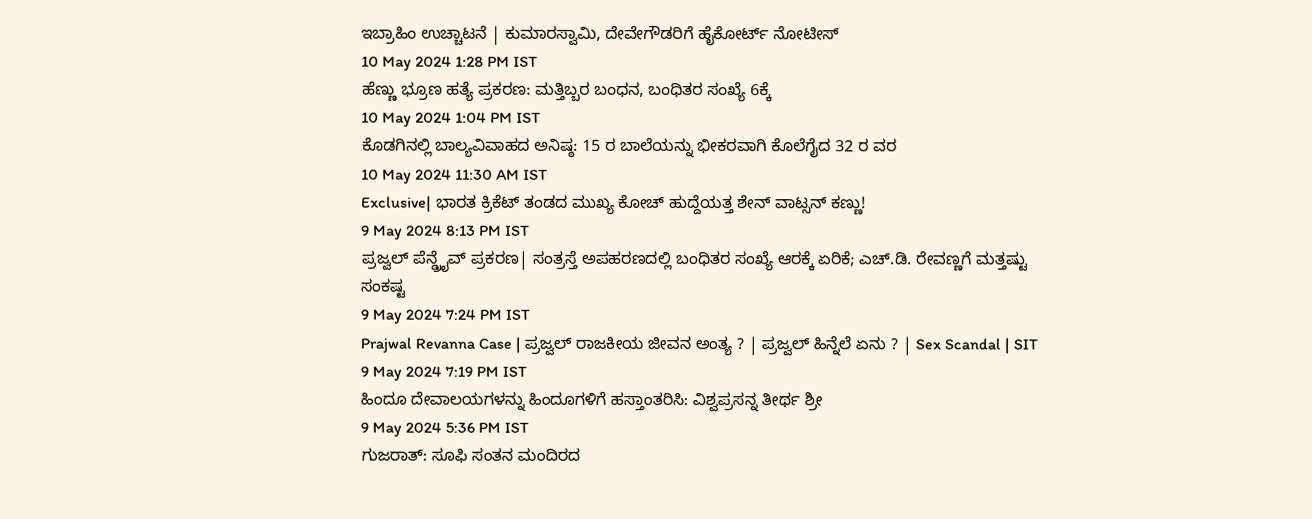ಇಬ್ರಾಹಿಂ ಉಚ್ಚಾಟನೆ | ಕುಮಾರಸ್ವಾಮಿ, ದೇವೇಗೌಡರಿಗೆ ಹೈಕೋರ್ಟ್ ನೋಟೀಸ್
10 May 2024 1:28 PM IST
ಹೆಣ್ಣು ಭ್ರೂಣ ಹತ್ಯೆ ಪ್ರಕರಣ: ಮತ್ತಿಬ್ಬರ ಬಂಧನ, ಬಂಧಿತರ ಸಂಖ್ಯೆ 6ಕ್ಕೆ
10 May 2024 1:04 PM IST
ಕೊಡಗಿನಲ್ಲಿ ಬಾಲ್ಯವಿವಾಹದ ಅನಿಷ್ಠ: 15 ರ ಬಾಲೆಯನ್ನು ಭೀಕರವಾಗಿ ಕೊಲೆಗೈದ 32 ರ ವರ
10 May 2024 11:30 AM IST
Exclusive| ಭಾರತ ಕ್ರಿಕೆಟ್ ತಂಡದ ಮುಖ್ಯ ಕೋಚ್ ಹುದ್ದೆಯತ್ತ ಶೇನ್ ವಾಟ್ಸನ್ ಕಣ್ಣು!
9 May 2024 8:13 PM IST
ಪ್ರಜ್ವಲ್ ಪೆನ್ಡ್ರೈವ್ ಪ್ರಕರಣ| ಸಂತ್ರಸ್ತೆ ಅಪಹರಣದಲ್ಲಿ ಬಂಧಿತರ ಸಂಖ್ಯೆ ಆರಕ್ಕೆ ಏರಿಕೆ; ಎಚ್.ಡಿ. ರೇವಣ್ಣಗೆ ಮತ್ತಷ್ಟು ಸಂಕಷ್ಟ
9 May 2024 7:24 PM IST
Prajwal Revanna Case | ಪ್ರಜ್ವಲ್ ರಾಜಕೀಯ ಜೀವನ ಅಂತ್ಯ ? | ಪ್ರಜ್ವಲ್ ಹಿನ್ನೆಲೆ ಏನು ? | Sex Scandal | SIT
9 May 2024 7:19 PM IST
ಹಿಂದೂ ದೇವಾಲಯಗಳನ್ನು ಹಿಂದೂಗಳಿಗೆ ಹಸ್ತಾಂತರಿಸಿ: ವಿಶ್ವಪ್ರಸನ್ನ ತೀರ್ಥ ಶ್ರೀ
9 May 2024 5:36 PM IST
ಗುಜರಾತ್: ಸೂಫಿ ಸಂತನ ಮಂದಿರದ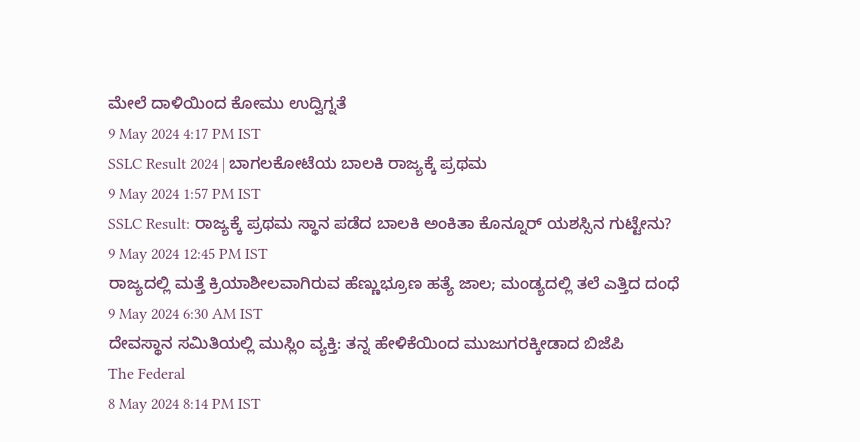ಮೇಲೆ ದಾಳಿಯಿಂದ ಕೋಮು ಉದ್ವಿಗ್ನತೆ
9 May 2024 4:17 PM IST
SSLC Result 2024 | ಬಾಗಲಕೋಟೆಯ ಬಾಲಕಿ ರಾಜ್ಯಕ್ಕೆ ಪ್ರಥಮ
9 May 2024 1:57 PM IST
SSLC Result: ರಾಜ್ಯಕ್ಕೆ ಪ್ರಥಮ ಸ್ಥಾನ ಪಡೆದ ಬಾಲಕಿ ಅಂಕಿತಾ ಕೊನ್ನೂರ್ ಯಶಸ್ಸಿನ ಗುಟ್ಟೇನು?
9 May 2024 12:45 PM IST
ರಾಜ್ಯದಲ್ಲಿ ಮತ್ತೆ ಕ್ರಿಯಾಶೀಲವಾಗಿರುವ ಹೆಣ್ಣುಭ್ರೂಣ ಹತ್ಯೆ ಜಾಲ; ಮಂಡ್ಯದಲ್ಲಿ ತಲೆ ಎತ್ತಿದ ದಂಧೆ
9 May 2024 6:30 AM IST
ದೇವಸ್ಥಾನ ಸಮಿತಿಯಲ್ಲಿ ಮುಸ್ಲಿಂ ವ್ಯಕ್ತಿ: ತನ್ನ ಹೇಳಿಕೆಯಿಂದ ಮುಜುಗರಕ್ಕೀಡಾದ ಬಿಜೆಪಿ
The Federal
8 May 2024 8:14 PM IST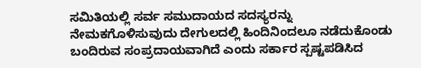ಸಮಿತಿಯಲ್ಲಿ ಸರ್ವ ಸಮುದಾಯದ ಸದಸ್ಯರನ್ನು ನೇಮಕಗೊಳಿಸುವುದು ದೇಗುಲದಲ್ಲಿ ಹಿಂದಿನಿಂದಲೂ ನಡೆದುಕೊಂಡು ಬಂದಿರುವ ಸಂಪ್ರದಾಯವಾಗಿದೆ ಎಂದು ಸರ್ಕಾರ ಸ್ಪಷ್ಟಪಡಿಸಿದ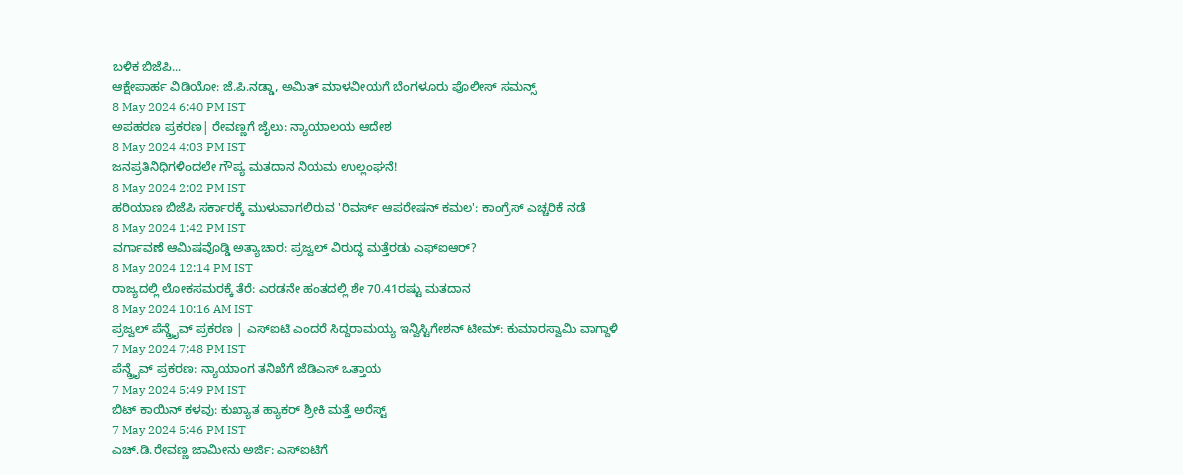ಬಳಿಕ ಬಿಜೆಪಿ...
ಆಕ್ಷೇಪಾರ್ಹ ವಿಡಿಯೋ: ಜೆ.ಪಿ.ನಡ್ಡಾ, ಅಮಿತ್ ಮಾಳವೀಯಗೆ ಬೆಂಗಳೂರು ಪೊಲೀಸ್ ಸಮನ್ಸ್
8 May 2024 6:40 PM IST
ಅಪಹರಣ ಪ್ರಕರಣ| ರೇವಣ್ಣಗೆ ಜೈಲು: ನ್ಯಾಯಾಲಯ ಆದೇಶ
8 May 2024 4:03 PM IST
ಜನಪ್ರತಿನಿಧಿಗಳಿಂದಲೇ ಗೌಪ್ಯ ಮತದಾನ ನಿಯಮ ಉಲ್ಲಂಘನೆ!
8 May 2024 2:02 PM IST
ಹರಿಯಾಣ ಬಿಜೆಪಿ ಸರ್ಕಾರಕ್ಕೆ ಮುಳುವಾಗಲಿರುವ 'ರಿವರ್ಸ್ ಆಪರೇಷನ್ ಕಮಲ': ಕಾಂಗ್ರೆಸ್ ಎಚ್ಚರಿಕೆ ನಡೆ
8 May 2024 1:42 PM IST
ವರ್ಗಾವಣೆ ಆಮಿಷವೊಡ್ಡಿ ಅತ್ಯಾಚಾರ: ಪ್ರಜ್ವಲ್ ವಿರುದ್ಧ ಮತ್ತೆರಡು ಎಫ್ಐಆರ್?
8 May 2024 12:14 PM IST
ರಾಜ್ಯದಲ್ಲಿ ಲೋಕಸಮರಕ್ಕೆ ತೆರೆ: ಎರಡನೇ ಹಂತದಲ್ಲಿ ಶೇ 70.41ರಷ್ಟು ಮತದಾನ
8 May 2024 10:16 AM IST
ಪ್ರಜ್ವಲ್ ಪೆನ್ಡ್ರೈವ್ ಪ್ರಕರಣ | ಎಸ್ಐಟಿ ಎಂದರೆ ಸಿದ್ದರಾಮಯ್ಯ ಇನ್ವಿಸ್ಟಿಗೇಶನ್ ಟೀಮ್: ಕುಮಾರಸ್ವಾಮಿ ವಾಗ್ದಾಳಿ
7 May 2024 7:48 PM IST
ಪೆನ್ಡ್ರೈವ್ ಪ್ರಕರಣ: ನ್ಯಾಯಾಂಗ ತನಿಖೆಗೆ ಜೆಡಿಎಸ್ ಒತ್ತಾಯ
7 May 2024 5:49 PM IST
ಬಿಟ್ ಕಾಯಿನ್ ಕಳವು: ಕುಖ್ಯಾತ ಹ್ಯಾಕರ್ ಶ್ರೀಕಿ ಮತ್ತೆ ಅರೆಸ್ಟ್
7 May 2024 5:46 PM IST
ಎಚ್.ಡಿ.ರೇವಣ್ಣ ಜಾಮೀನು ಅರ್ಜಿ: ಎಸ್ಐಟಿಗೆ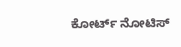ಕೋರ್ಟ್ ನೋಟಿಸ್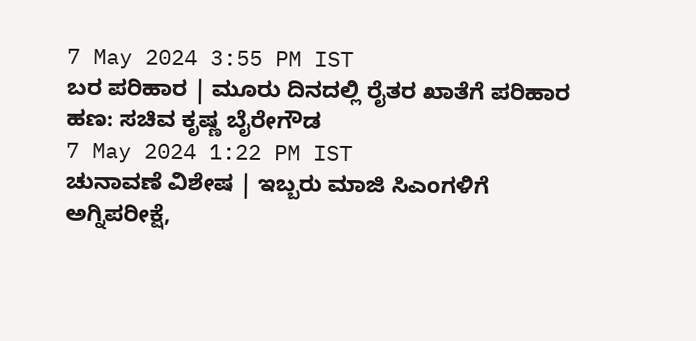7 May 2024 3:55 PM IST
ಬರ ಪರಿಹಾರ | ಮೂರು ದಿನದಲ್ಲಿ ರೈತರ ಖಾತೆಗೆ ಪರಿಹಾರ ಹಣ: ಸಚಿವ ಕೃಷ್ಣ ಬೈರೇಗೌಡ
7 May 2024 1:22 PM IST
ಚುನಾವಣೆ ವಿಶೇಷ | ಇಬ್ಬರು ಮಾಜಿ ಸಿಎಂಗಳಿಗೆ ಅಗ್ನಿಪರೀಕ್ಷೆ,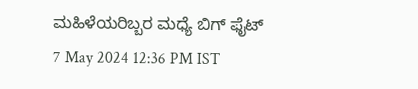ಮಹಿಳೆಯರಿಬ್ಬರ ಮಧ್ಯೆ ಬಿಗ್ ಫೈಟ್
7 May 2024 12:36 PM IST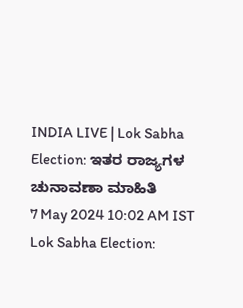INDIA LIVE | Lok Sabha Election: ಇತರ ರಾಜ್ಯಗಳ ಚುನಾವಣಾ ಮಾಹಿತಿ
7 May 2024 10:02 AM IST
Lok Sabha Election: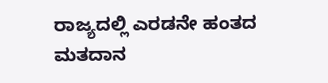ರಾಜ್ಯದಲ್ಲಿ ಎರಡನೇ ಹಂತದ ಮತದಾನ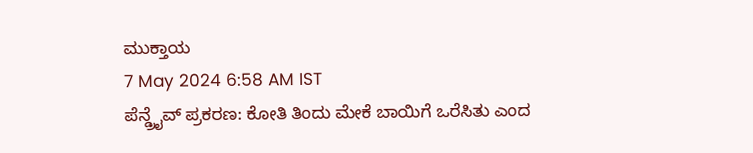ಮುಕ್ತಾಯ
7 May 2024 6:58 AM IST
ಪೆನ್ಡ್ರೈವ್ ಪ್ರಕರಣ: ಕೋತಿ ತಿಂದು ಮೇಕೆ ಬಾಯಿಗೆ ಒರೆಸಿತು ಎಂದ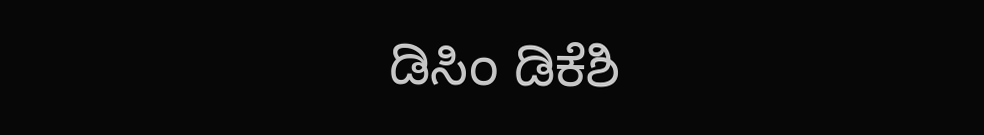ಡಿಸಿಂ ಡಿಕೆಶಿ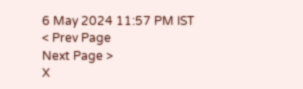6 May 2024 11:57 PM IST
< Prev Page
Next Page >
X